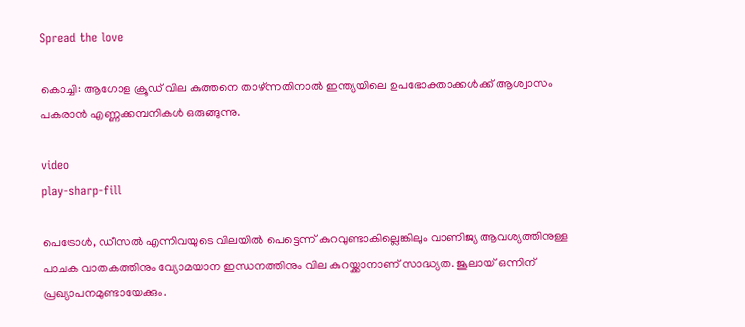Spread the love

കൊച്ചി: ആഗോള ക്രൂഡ് വില കുത്തനെ താഴ്ന്നതിനാല്‍ ഇന്ത്യയിലെ ഉപഭോക്താക്കള്‍ക്ക് ആശ്വാസം പകരാന്‍ എണ്ണക്കമ്പനികള്‍ ഒരുങ്ങുന്നു.

video
play-sharp-fill

പെട്രോള്‍, ഡീസല്‍ എന്നിവയുടെ വിലയില്‍ പെട്ടെന്ന് കുറവുണ്ടാകില്ലെങ്കിലും വാണിജ്യ ആവശ്യത്തിനുള്ള പാചക വാതകത്തിനും വ്യോമയാന ഇന്ധനത്തിനും വില കുറയ്ക്കാനാണ് സാദ്ധ്യത. ജൂലായ് ഒന്നിന് പ്രഖ്യാപനമുണ്ടായേക്കും.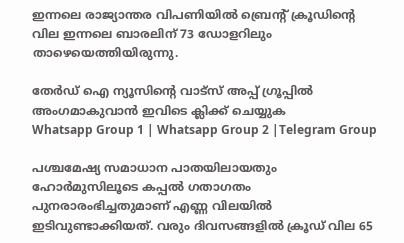ഇന്നലെ രാജ്യാന്തര വിപണിയില്‍ ബ്രെന്റ് ക്രൂഡിന്റെ വില ഇന്നലെ ബാരലിന് 73 ഡോളറിലും താഴെയെത്തിയിരുന്നു.

തേർഡ് ഐ ന്യൂസിന്റെ വാട്സ് അപ്പ് ഗ്രൂപ്പിൽ അംഗമാകുവാൻ ഇവിടെ ക്ലിക്ക് ചെയ്യുക
Whatsapp Group 1 | Whatsapp Group 2 |Telegram Group

പശ്ചമേഷ്യ സമാധാന പാതയിലായതും ഹോര്‍മുസിലൂടെ കപ്പല്‍ ഗതാഗതം പുനരാരംഭിച്ചതുമാണ് എണ്ണ വിലയില്‍ ഇടിവുണ്ടാക്കിയത്. വരും ദിവസങ്ങളില്‍ ക്രൂഡ് വില 65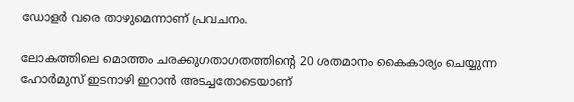ഡോളര്‍ വരെ താഴുമെന്നാണ് പ്രവചനം.

ലോകത്തിലെ മൊത്തം ചരക്കുഗതാഗതത്തിന്റെ 20 ശതമാനം കൈകാര്യം ചെയ്യുന്ന ഹോര്‍മുസ് ഇടനാഴി ഇറാന്‍ അടച്ചതോടെയാണ്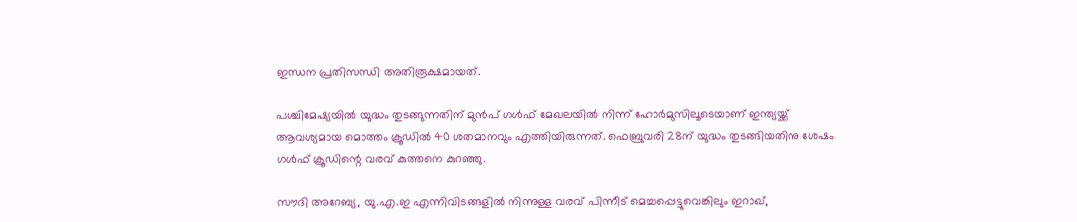ഇന്ധന പ്രതിസന്ധി അതിരൂക്ഷമായത്.

പശ്ചിമേഷ്യയില്‍ യുദ്ധം തുടങ്ങുന്നതിന് മുന്‍പ് ഗള്‍ഫ് മേഖലയില്‍ നിന്ന് ഹോര്‍മുസിലൂടെയാണ് ഇന്ത്യയ്ക്ക് ആവശ്യമായ മൊത്തം ക്രൂഡില്‍ 40 ശതമാനവും എത്തിയിരുന്നത്. ഫെബ്രുവരി 28ന് യുദ്ധം തുടങ്ങിയതിനു ശേഷം ഗള്‍ഫ് ക്രൂഡിന്റെ വരവ് കുത്തനെ കുറഞ്ഞു.

സൗദി അറേബ്യ, യു.എ.ഇ എന്നിവിടങ്ങളില്‍ നിന്നുള്ള വരവ് പിന്നീട് മെച്ചപ്പെട്ടുവെങ്കിലും ഇറാഖ്,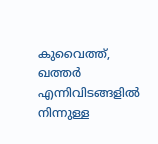കുവൈത്ത്, ഖത്തര്‍ എന്നിവിടങ്ങളില്‍ നിന്നുള്ള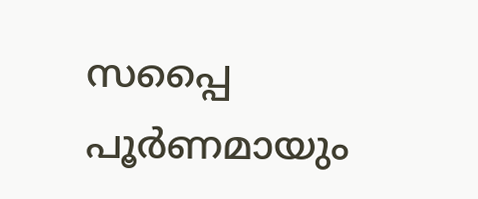സപ്പൈ പൂര്‍ണമായും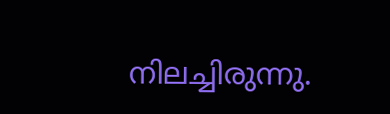നിലച്ചിരുന്നു.